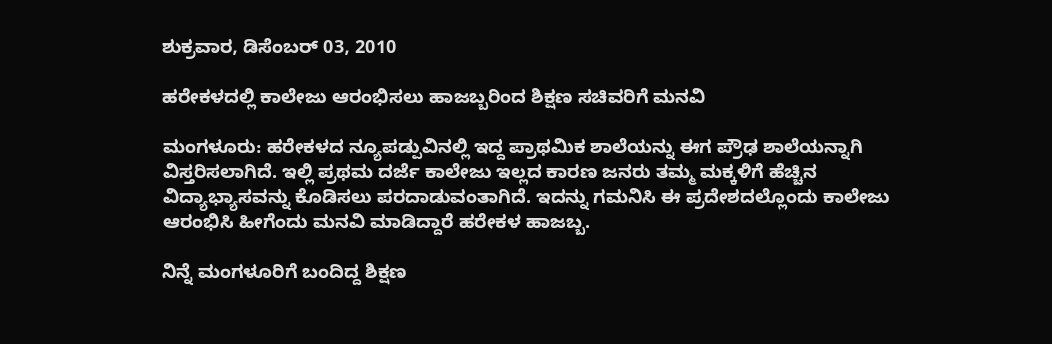ಶುಕ್ರವಾರ, ಡಿಸೆಂಬರ್ 03, 2010

ಹರೇಕಳದಲ್ಲಿ ಕಾಲೇಜು ಆರಂಭಿಸಲು ಹಾಜಬ್ಬರಿಂದ ಶಿಕ್ಷಣ ಸಚಿವರಿಗೆ ಮನವಿ

ಮಂಗಳೂರು: ಹರೇಕಳದ ನ್ಯೂಪಡ್ಪುವಿನಲ್ಲಿ ಇದ್ದ ಪ್ರಾಥಮಿಕ ಶಾಲೆಯನ್ನು ಈಗ ಪ್ರೌಢ ಶಾಲೆಯನ್ನಾಗಿ ವಿಸ್ತರಿಸಲಾಗಿದೆ. ಇಲ್ಲಿ ಪ್ರಥಮ ದರ್ಜೆ ಕಾಲೇಜು ಇಲ್ಲದ ಕಾರಣ ಜನರು ತಮ್ಮ ಮಕ್ಕಳಿಗೆ ಹೆಚ್ಚಿನ ವಿದ್ಯಾಭ್ಯಾಸವನ್ನು ಕೊಡಿಸಲು ಪರದಾಡುವಂತಾಗಿದೆ. ಇದನ್ನು ಗಮನಿಸಿ ಈ ಪ್ರದೇಶದಲ್ಲೊಂದು ಕಾಲೇಜು ಆರಂಭಿಸಿ ಹೀಗೆಂದು ಮನವಿ ಮಾಡಿದ್ದಾರೆ ಹರೇಕಳ ಹಾಜಬ್ಬ.

ನಿನ್ನೆ ಮಂಗಳೂರಿಗೆ ಬಂದಿದ್ದ ಶಿಕ್ಷಣ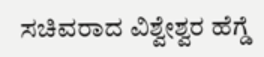ಸಚಿವರಾದ ವಿಶ್ವೇಶ್ವರ ಹೆಗ್ಡೆ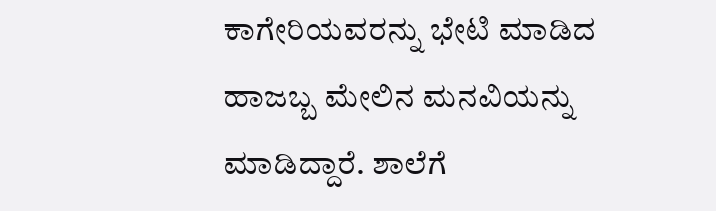ಕಾಗೇರಿಯವರನ್ನು ಭೇಟಿ ಮಾಡಿದ ಹಾಜಬ್ಬ ಮೇಲಿನ ಮನವಿಯನ್ನು ಮಾಡಿದ್ದಾರೆ. ಶಾಲೆಗೆ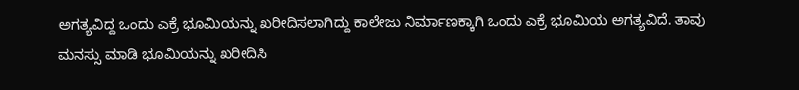ಅಗತ್ಯವಿದ್ದ ಒಂದು ಎಕ್ರೆ ಭೂಮಿಯನ್ನು ಖರೀದಿಸಲಾಗಿದ್ದು ಕಾಲೇಜು ನಿರ್ಮಾಣಕ್ಕಾಗಿ ಒಂದು ಎಕ್ರೆ ಭೂಮಿಯ ಅಗತ್ಯವಿದೆ. ತಾವು ಮನಸ್ಸು ಮಾಡಿ ಭೂಮಿಯನ್ನು ಖರೀದಿಸಿ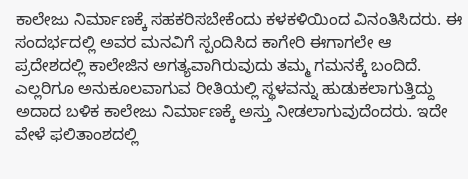ಕಾಲೇಜು ನಿರ್ಮಾಣಕ್ಕೆ ಸಹಕರಿಸಬೇಕೆಂದು ಕಳಕಳಿಯಿಂದ ವಿನಂತಿಸಿದರು. ಈ ಸಂದರ್ಭದಲ್ಲಿ ಅವರ ಮನವಿಗೆ ಸ್ಪಂದಿಸಿದ ಕಾಗೇರಿ ಈಗಾಗಲೇ ಆ ಪ್ರದೇಶದಲ್ಲಿ ಕಾಲೇಜಿನ ಅಗತ್ಯವಾಗಿರುವುದು ತಮ್ಮ ಗಮನಕ್ಕೆ ಬಂದಿದೆ. ಎಲ್ಲರಿಗೂ ಅನುಕೂಲವಾಗುವ ರೀತಿಯಲ್ಲಿ ಸ್ಥಳವನ್ನು ಹುಡುಕಲಾಗುತ್ತಿದ್ದು ಅದಾದ ಬಳಿಕ ಕಾಲೇಜು ನಿರ್ಮಾಣಕ್ಕೆ ಅಸ್ತು ನೀಡಲಾಗುವುದೆಂದರು. ಇದೇ ವೇಳೆ ಫಲಿತಾಂಶದಲ್ಲಿ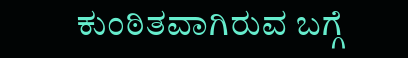ಕುಂಠಿತವಾಗಿರುವ ಬಗ್ಗೆ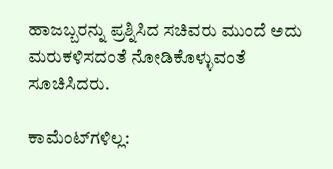ಹಾಜಬ್ಬರನ್ನು ಪ್ರಶ್ನಿಸಿದ ಸಚಿವರು ಮುಂದೆ ಅದು ಮರುಕಳಿಸದಂತೆ ನೋಡಿಕೊಳ್ಳುವಂತೆ ಸೂಚಿಸಿದರು.

ಕಾಮೆಂಟ್‌ಗಳಿಲ್ಲ: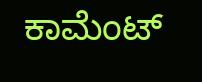ಕಾಮೆಂಟ್‌‌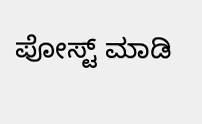ಪೋಸ್ಟ್‌ ಮಾಡಿ